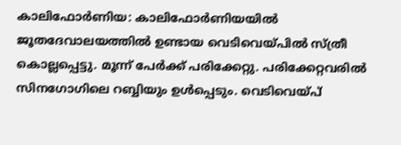കാലിഫോര്‍ണിയ: കാലിഫോര്‍ണിയയില്‍ ജൂതദേവാലയത്തില്‍ ഉണ്ടായ വെടിവെയ്പില്‍ സ്ത്രീ കൊല്ലപ്പെട്ടു. മൂന്ന് പേര്‍ക്ക് പരിക്കേറ്റു. പരിക്കേറ്റവരില്‍ സിനഗോഗിലെ റബ്ബിയും ഉള്‍പ്പെടും. വെടിവെയ്പ്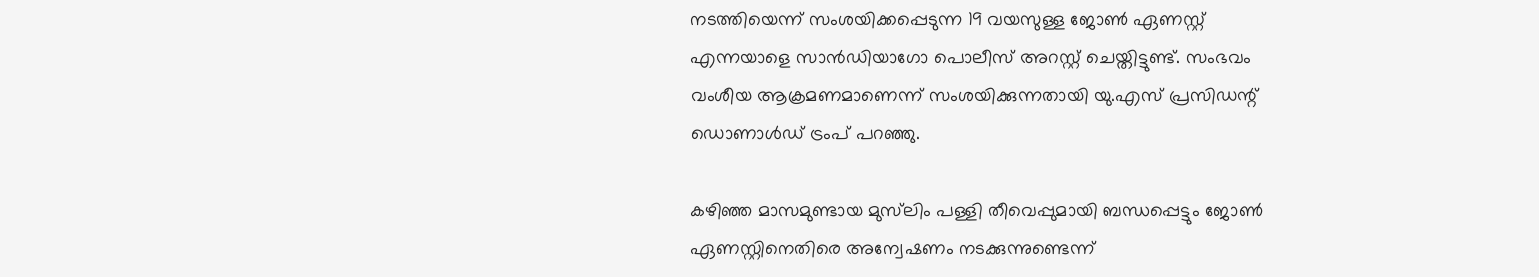നടത്തിയെന്ന് സംശയിക്കപ്പെടുന്ന 19 വയസുള്ള ജോണ്‍ ഏണസ്റ്റ് എന്നയാളെ സാന്‍ഡിയാഗോ പൊലീസ് അറസ്റ്റ് ചെയ്തിട്ടുണ്ട്. സംഭവം വംശീയ ആക്രമണമാണെന്ന് സംശയിക്കുന്നതായി യു.എസ് പ്രസിഡന്റ് ഡൊണാള്‍ഡ് ട്രംപ് പറഞ്ഞു.

കഴിഞ്ഞ മാസമുണ്ടായ മുസ്‌ലിം പള്ളി തീവെപ്പുമായി ബന്ധപ്പെട്ടും ജോണ്‍ ഏണസ്റ്റിനെതിരെ അന്വേഷണം നടക്കുന്നുണ്ടെന്ന്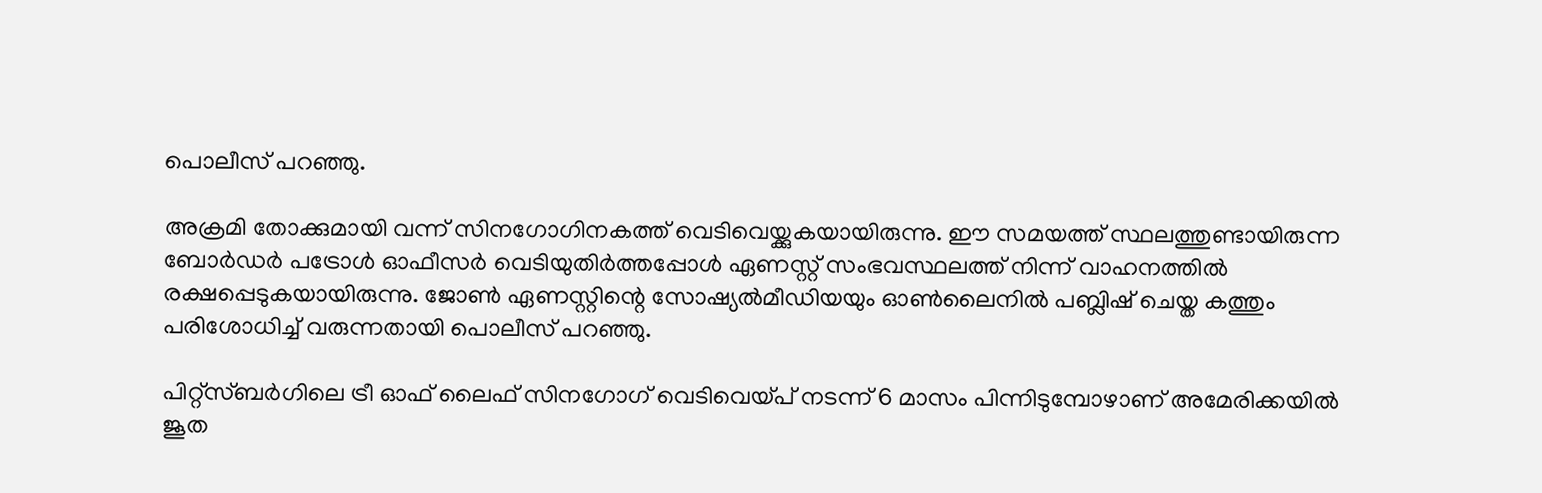പൊലീസ് പറഞ്ഞു.

അക്രമി തോക്കുമായി വന്ന് സിനഗോഗിനകത്ത് വെടിവെയ്ക്കുകയായിരുന്നു. ഈ സമയത്ത് സ്ഥലത്തുണ്ടായിരുന്ന ബോര്‍ഡര്‍ പട്രോള്‍ ഓഫീസര്‍ വെടിയുതിര്‍ത്തപ്പോള്‍ ഏണസ്റ്റ് സംഭവസ്ഥലത്ത് നിന്ന് വാഹനത്തില്‍ രക്ഷപ്പെടുകയായിരുന്നു. ജോണ്‍ ഏണസ്റ്റിന്റെ സോഷ്യല്‍മീഡിയയും ഓണ്‍ലൈനില്‍ പബ്ലിഷ് ചെയ്ത കത്തും പരിശോധിച്ച് വരുന്നതായി പൊലീസ് പറഞ്ഞു.

പിറ്റ്‌സ്ബര്‍ഗിലെ ട്രീ ഓഫ് ലൈഫ് സിനഗോഗ് വെടിവെയ്പ് നടന്ന് 6 മാസം പിന്നിടുമ്പോഴാണ് അമേരിക്കയില്‍ ജൂത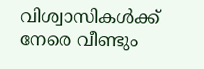വിശ്വാസികള്‍ക്ക് നേരെ വീണ്ടും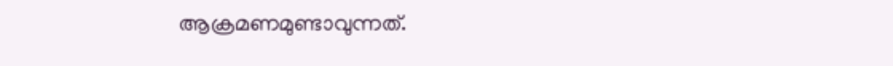ആക്രമണമുണ്ടാവുന്നത്.